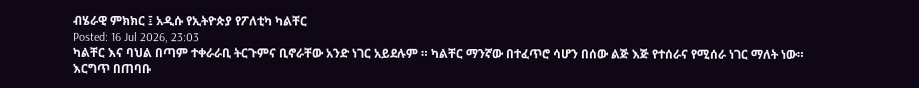ብሄራዊ ምክክር ፤ አዲሱ የኢትዮጵያ የፖለቲካ ካልቸር
Posted: 16 Jul 2026, 23:03
ካልቸር እና ባህል በጣም ተቀራራቢ ትርጉምና ቢኖራቸው አንድ ነገር አይደሉም ። ካልቸር ማንኛው በተፈጥሮ ሳሆን በሰው ልጅ እጅ የተሰራና የሚሰራ ነገር ማለት ነው። እርግጥ በጠባቡ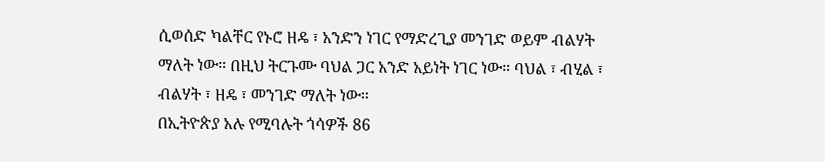ሲወሰድ ካልቸር የኑሮ ዘዴ ፣ አንድን ነገር የማድረጊያ መንገድ ወይም ብልሃት ማለት ነው። በዚህ ትርጉሙ ባህል ጋር አንድ አይነት ነገር ነው። ባህል ፣ ብሂል ፣ ብልሃት ፣ ዘዴ ፣ መንገድ ማለት ነው።
በኢትዮጵያ አሉ የሚባሉት ጎሳዎች 86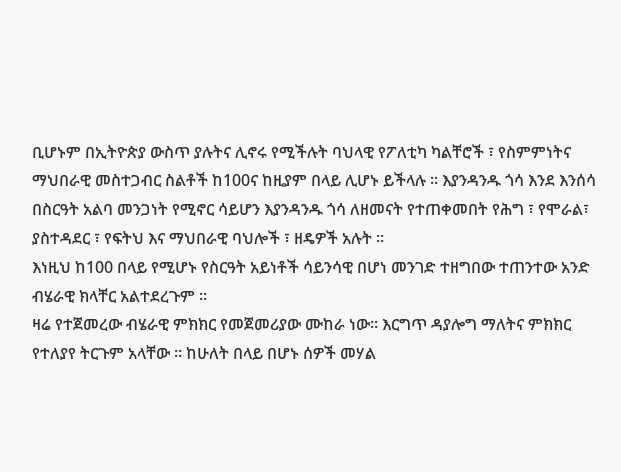ቢሆኑም በኢትዮጵያ ውስጥ ያሉትና ሊኖሩ የሚችሉት ባህላዊ የፖለቲካ ካልቸሮች ፣ የስምምነትና ማህበራዊ መስተጋብር ስልቶች ከ100ና ከዚያም በላይ ሊሆኑ ይችላሉ ። እያንዳንዱ ጎሳ እንደ እንሰሳ በስርዓት አልባ መንጋነት የሚኖር ሳይሆን እያንዳንዱ ጎሳ ለዘመናት የተጠቀመበት የሕግ ፣ የሞራል፣ ያስተዳደር ፣ የፍትህ እና ማህበራዊ ባህሎች ፣ ዘዴዎች አሉት ።
እነዚህ ከ100 በላይ የሚሆኑ የስርዓት አይነቶች ሳይንሳዊ በሆነ መንገድ ተዘግበው ተጠንተው አንድ ብሄራዊ ክላቸር አልተደረጉም ።
ዛሬ የተጀመረው ብሄራዊ ምክክር የመጀመሪያው ሙከራ ነው። እርግጥ ዳያሎግ ማለትና ምክክር የተለያየ ትርጉም አላቸው ። ከሁለት በላይ በሆኑ ሰዎች መሃል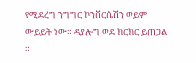የሚደረግ ንግግር ኮንቨርሴሽን ወይም ውይይት ነው። ዳያሎግ ወደ ክርክር ይጠጋል ።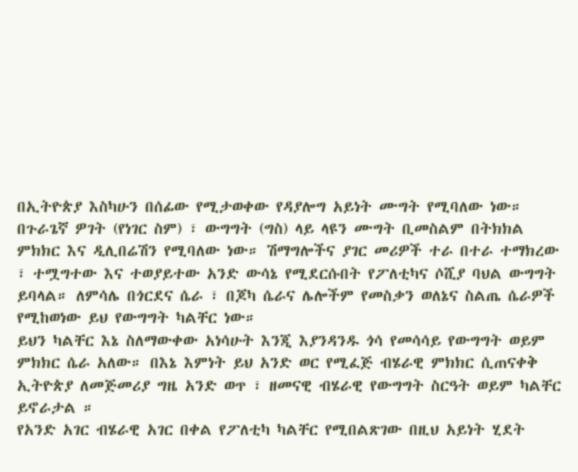በኢትዮጵያ እስካሁን በሰፊው የሚታወቀው የዳያሎግ አይነት ሙግት የሚባለው ነው።
በጉራጌኛ ዎገት (የነገር ስም) ፣ ውግግት (ግስ) ላይ ላዩን ሙግት ቢመስልም በትክክል ምክክር እና ዲሊበሬሽን የሚባለው ነው። ሽማግሎችና ያገር መሪዎች ተራ በተራ ተማክረው ፣ ተሟግተው እና ተወያይተው አንድ ውሳኔ የሚደርሱበት የፖለቲካና ሶሺያ ባህል ውግግት ይባላል። ለምሳሌ በጎርደና ሴራ ፣ በጆካ ሴራና ሌሎችም የመስቃን ወለኔና ስልጤ ሴራዎች የሚከወነው ይህ የውግግት ካልቸር ነው።
ይህን ካልቸር እኔ ስለማውቀው አነሳሁት እንጂ እያንዳንዱ ጎሳ የመሳሳይ የውግግት ወይም ምክክር ሴራ አለው። በእኔ እምነት ይህ አንድ ወር የሚፈጅ ብሄራዊ ምክክር ሲጠናቀቅ ኢትዮጵያ ለመጅመሪያ ግዜ አንድ ወጥ ፣ ዘመናዊ ብሄራዊ የውግግት ስርዓት ወይም ካልቸር ይኖራታል ።
የአንድ አገር ብሄራዊ አገር በቀል የፖለቲካ ካልቸር የሚበልጽገው በዚህ አይነት ሂደት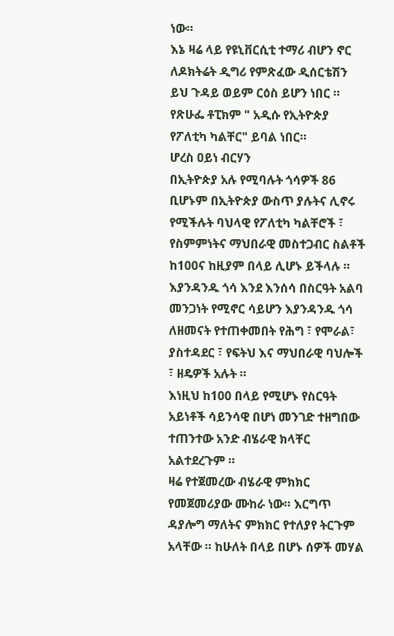ነው።
እኔ ዛሬ ላይ የዩኒቨርሲቲ ተማሪ ብሆን ኖር ለዶክትሬት ዲግሪ የምጽፈው ዲሰርቴሽን ይህ ጉዳይ ወይም ርዕስ ይሆን ነበር ። የጽሁፌ ቶፒክም " አዲሱ የኢትዮጵያ የፖለቲካ ካልቸር" ይባል ነበር።
ሆረስ ዐይነ ብርሃን
በኢትዮጵያ አሉ የሚባሉት ጎሳዎች 86 ቢሆኑም በኢትዮጵያ ውስጥ ያሉትና ሊኖሩ የሚችሉት ባህላዊ የፖለቲካ ካልቸሮች ፣ የስምምነትና ማህበራዊ መስተጋብር ስልቶች ከ100ና ከዚያም በላይ ሊሆኑ ይችላሉ ። እያንዳንዱ ጎሳ እንደ እንሰሳ በስርዓት አልባ መንጋነት የሚኖር ሳይሆን እያንዳንዱ ጎሳ ለዘመናት የተጠቀመበት የሕግ ፣ የሞራል፣ ያስተዳደር ፣ የፍትህ እና ማህበራዊ ባህሎች ፣ ዘዴዎች አሉት ።
እነዚህ ከ100 በላይ የሚሆኑ የስርዓት አይነቶች ሳይንሳዊ በሆነ መንገድ ተዘግበው ተጠንተው አንድ ብሄራዊ ክላቸር አልተደረጉም ።
ዛሬ የተጀመረው ብሄራዊ ምክክር የመጀመሪያው ሙከራ ነው። እርግጥ ዳያሎግ ማለትና ምክክር የተለያየ ትርጉም አላቸው ። ከሁለት በላይ በሆኑ ሰዎች መሃል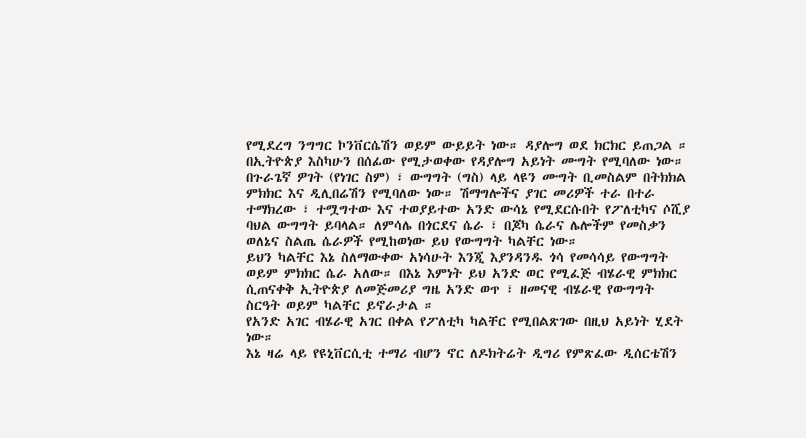የሚደረግ ንግግር ኮንቨርሴሽን ወይም ውይይት ነው። ዳያሎግ ወደ ክርክር ይጠጋል ። በኢትዮጵያ እስካሁን በሰፊው የሚታወቀው የዳያሎግ አይነት ሙግት የሚባለው ነው።
በጉራጌኛ ዎገት (የነገር ስም) ፣ ውግግት (ግስ) ላይ ላዩን ሙግት ቢመስልም በትክክል ምክክር እና ዲሊበሬሽን የሚባለው ነው። ሽማግሎችና ያገር መሪዎች ተራ በተራ ተማክረው ፣ ተሟግተው እና ተወያይተው አንድ ውሳኔ የሚደርሱበት የፖለቲካና ሶሺያ ባህል ውግግት ይባላል። ለምሳሌ በጎርደና ሴራ ፣ በጆካ ሴራና ሌሎችም የመስቃን ወለኔና ስልጤ ሴራዎች የሚከወነው ይህ የውግግት ካልቸር ነው።
ይህን ካልቸር እኔ ስለማውቀው አነሳሁት እንጂ እያንዳንዱ ጎሳ የመሳሳይ የውግግት ወይም ምክክር ሴራ አለው። በእኔ እምነት ይህ አንድ ወር የሚፈጅ ብሄራዊ ምክክር ሲጠናቀቅ ኢትዮጵያ ለመጅመሪያ ግዜ አንድ ወጥ ፣ ዘመናዊ ብሄራዊ የውግግት ስርዓት ወይም ካልቸር ይኖራታል ።
የአንድ አገር ብሄራዊ አገር በቀል የፖለቲካ ካልቸር የሚበልጽገው በዚህ አይነት ሂደት ነው።
እኔ ዛሬ ላይ የዩኒቨርሲቲ ተማሪ ብሆን ኖር ለዶክትሬት ዲግሪ የምጽፈው ዲሰርቴሽን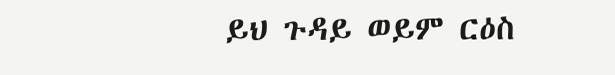ይህ ጉዳይ ወይም ርዕስ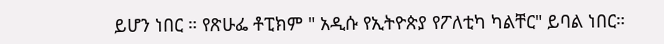ይሆን ነበር ። የጽሁፌ ቶፒክም " አዲሱ የኢትዮጵያ የፖለቲካ ካልቸር" ይባል ነበር።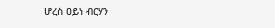ሆረስ ዐይነ ብርሃን